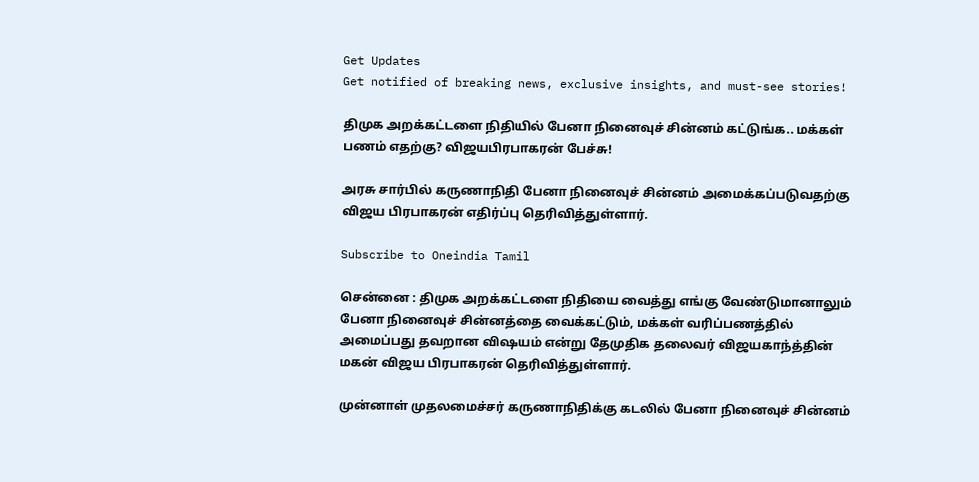Get Updates
Get notified of breaking news, exclusive insights, and must-see stories!

திமுக அறக்கட்டளை நிதியில் பேனா நினைவுச் சின்னம் கட்டுங்க.. மக்கள் பணம் எதற்கு? விஜயபிரபாகரன் பேச்சு!

அரசு சார்பில் கருணாநிதி பேனா நினைவுச் சின்னம் அமைக்கப்படுவதற்கு விஜய பிரபாகரன் எதிர்ப்பு தெரிவித்துள்ளார்.

Subscribe to Oneindia Tamil

சென்னை : திமுக அறக்கட்டளை நிதியை வைத்து எங்கு வேண்டுமானாலும் பேனா நினைவுச் சின்னத்தை வைக்கட்டும், மக்கள் வரிப்பணத்தில் அமைப்பது தவறான விஷயம் என்று தேமுதிக தலைவர் விஜயகாந்த்தின் மகன் விஜய பிரபாகரன் தெரிவித்துள்ளார்.

முன்னாள் முதலமைச்சர் கருணாநிதிக்கு கடலில் பேனா நினைவுச் சின்னம்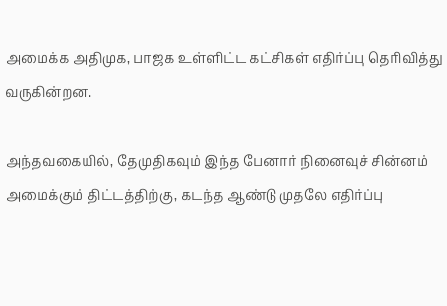அமைக்க அதிமுக, பாஜக உள்ளிட்ட கட்சிகள் எதிர்ப்பு தெரிவித்து வருகின்றன.

அந்தவகையில், தேமுதிகவும் இந்த பேனார் நினைவுச் சின்னம் அமைக்கும் திட்டத்திற்கு, கடந்த ஆண்டு முதலே எதிர்ப்பு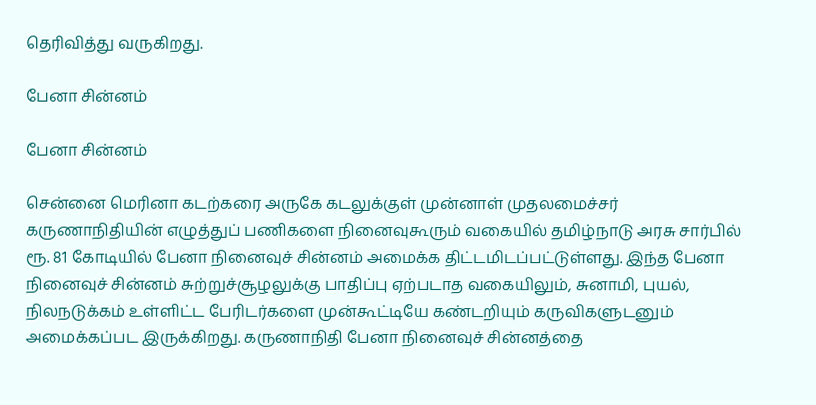தெரிவித்து வருகிறது.

பேனா சின்னம்

பேனா சின்னம்

சென்னை மெரினா கடற்கரை அருகே கடலுக்குள் முன்னாள் முதலமைச்சர் கருணாநிதியின் எழுத்துப் பணிகளை நினைவுகூரும் வகையில் தமிழ்நாடு அரசு சார்பில் ரூ. 81 கோடியில் பேனா நினைவுச் சின்னம் அமைக்க திட்டமிடப்பட்டுள்ளது. இந்த பேனா நினைவுச் சின்னம் சுற்றுச்சூழலுக்கு பாதிப்பு ஏற்படாத வகையிலும், சுனாமி, புயல், நிலநடுக்கம் உள்ளிட்ட பேரிடர்களை முன்கூட்டியே கண்டறியும் கருவிகளுடனும் அமைக்கப்பட இருக்கிறது. கருணாநிதி பேனா நினைவுச் சின்னத்தை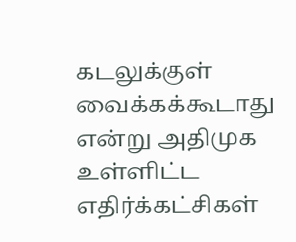கடலுக்குள் வைக்கக்கூடாது என்று அதிமுக உள்ளிட்ட எதிர்க்கட்சிகள்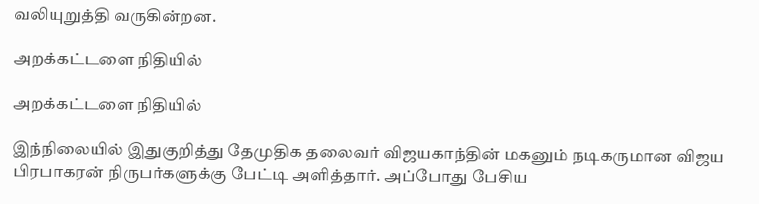வலியுறுத்தி வருகின்றன.

அறக்கட்டளை நிதியில்

அறக்கட்டளை நிதியில்

இந்நிலையில் இதுகுறித்து தேமுதிக தலைவர் விஜயகாந்தின் மகனும் நடிகருமான விஜய பிரபாகரன் நிருபர்களுக்கு பேட்டி அளித்தார். அப்போது பேசிய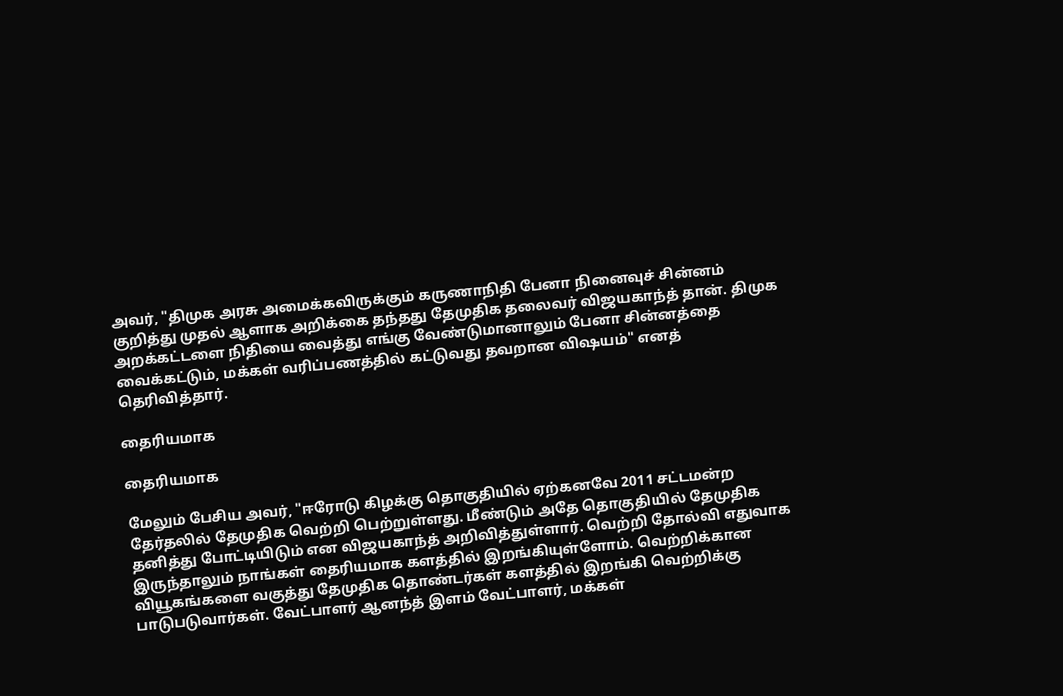அவர், "திமுக அரசு அமைக்கவிருக்கும் கருணாநிதி பேனா நினைவுச் சின்னம் குறித்து முதல் ஆளாக அறிக்கை தந்தது தேமுதிக தலைவர் விஜயகாந்த் தான். திமுக அறக்கட்டளை நிதியை வைத்து எங்கு வேண்டுமானாலும் பேனா சின்னத்தை வைக்கட்டும், மக்கள் வரிப்பணத்தில் கட்டுவது தவறான விஷயம்" எனத் தெரிவித்தார்.

தைரியமாக

தைரியமாக

மேலும் பேசிய அவர், "ஈரோடு கிழக்கு தொகுதியில் ஏற்கனவே 2011 சட்டமன்ற தேர்தலில் தேமுதிக வெற்றி பெற்றுள்ளது. மீண்டும் அதே தொகுதியில் தேமுதிக தனித்து போட்டியிடும் என விஜயகாந்த் அறிவித்துள்ளார். வெற்றி தோல்வி எதுவாக இருந்தாலும் நாங்கள் தைரியமாக களத்தில் இறங்கியுள்ளோம். வெற்றிக்கான வியூகங்களை வகுத்து தேமுதிக தொண்டர்கள் களத்தில் இறங்கி வெற்றிக்கு பாடுபடுவார்கள். வேட்பாளர் ஆனந்த் இளம் வேட்பாளர், மக்கள்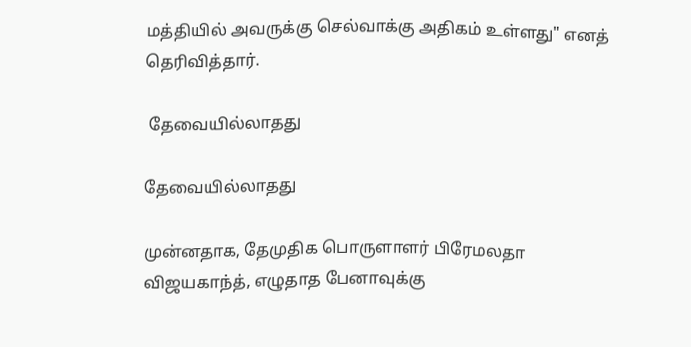மத்தியில் அவருக்கு செல்வாக்கு அதிகம் உள்ளது" எனத் தெரிவித்தார்.

 தேவையில்லாதது

தேவையில்லாதது

முன்னதாக, தேமுதிக பொருளாளர் பிரேமலதா விஜயகாந்த், எழுதாத பேனாவுக்கு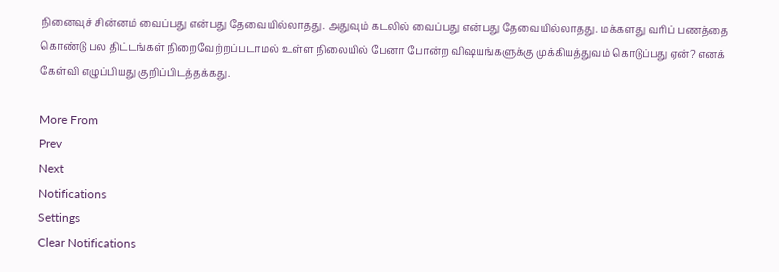நினைவுச் சின்னம் வைப்பது என்பது தேவையில்லாதது. அதுவும் கடலில் வைப்பது என்பது தேவையில்லாதது. மக்களது வரிப் பணத்தை கொண்டு பல திட்டங்கள் நிறைவேற்றப்படாமல் உள்ள நிலையில் பேனா போன்ற விஷயங்களுக்கு முக்கியத்துவம் கொடுப்பது ஏன்? எனக் கேள்வி எழுப்பியது குறிப்பிடத்தக்கது.

More From
Prev
Next
Notifications
Settings
Clear Notifications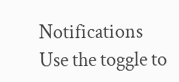Notifications
Use the toggle to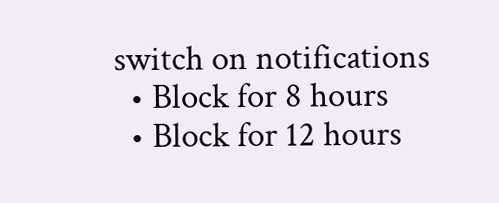switch on notifications
  • Block for 8 hours
  • Block for 12 hours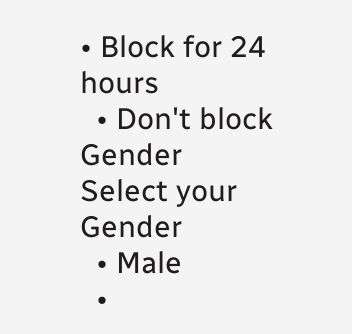• Block for 24 hours
  • Don't block
Gender
Select your Gender
  • Male
  •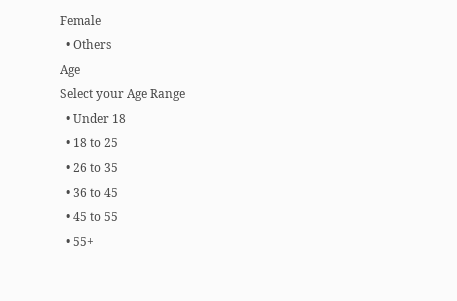Female
  • Others
Age
Select your Age Range
  • Under 18
  • 18 to 25
  • 26 to 35
  • 36 to 45
  • 45 to 55
  • 55+